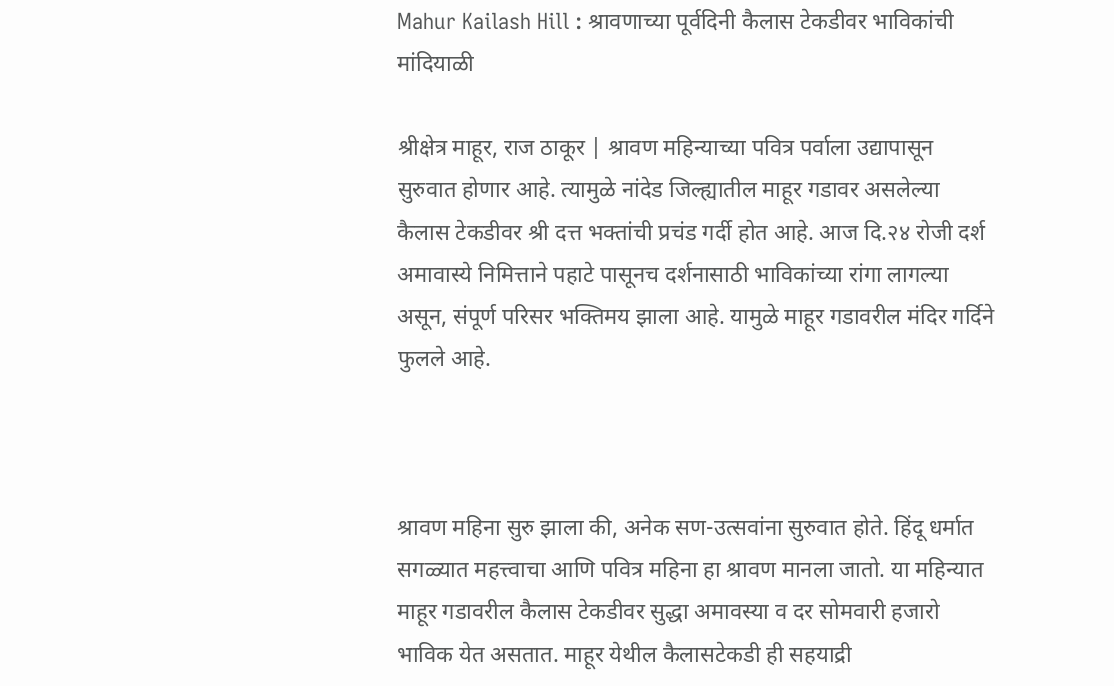Mahur Kailash Hill : श्रावणाच्या पूर्वदिनी कैलास टेकडीवर भाविकांची मांदियाळी

श्रीक्षेत्र माहूर, राज ठाकूर | श्रावण महिन्याच्या पवित्र पर्वाला उद्यापासून सुरुवात होणार आहे. त्यामुळे नांदेड जिल्ह्यातील माहूर गडावर असलेल्या कैलास टेकडीवर श्री दत्त भक्तांची प्रचंड गर्दी होत आहे. आज दि.२४ रोजी दर्श अमावास्ये निमित्ताने पहाटे पासूनच दर्शनासाठी भाविकांच्या रांगा लागल्या असून, संपूर्ण परिसर भक्तिमय झाला आहे. यामुळे माहूर गडावरील मंदिर गर्दिने फुलले आहे.



श्रावण महिना सुरु झाला की, अनेक सण-उत्सवांना सुरुवात होते. हिंदू धर्मात सगळ्यात महत्त्वाचा आणि पवित्र महिना हा श्रावण मानला जातो. या महिन्यात माहूर गडावरील कैलास टेकडीवर सुद्धा अमावस्या व दर सोमवारी हजारो भाविक येत असतात. माहूर येथील कैलासटेकडी ही सहयाद्री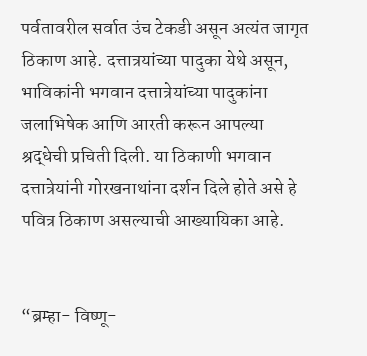पर्वतावरील सर्वात उंच टेकडी असून अत्यंत जागृत ठिकाण आहे. दत्तात्रयांच्या पादुका येथे असून, भाविकांनी भगवान दत्तात्रेयांच्या पादुकांना जलाभिषेक आणि आरती करून आपल्या श्रद्धेची प्रचिती दिली. या ठिकाणी भगवान दत्तात्रेयांनी गोरखनाथांना दर्शन दिले होते असे हे पवित्र ठिकाण असल्याची आख्यायिका आहे.


“ब्रम्हा- विष्णू-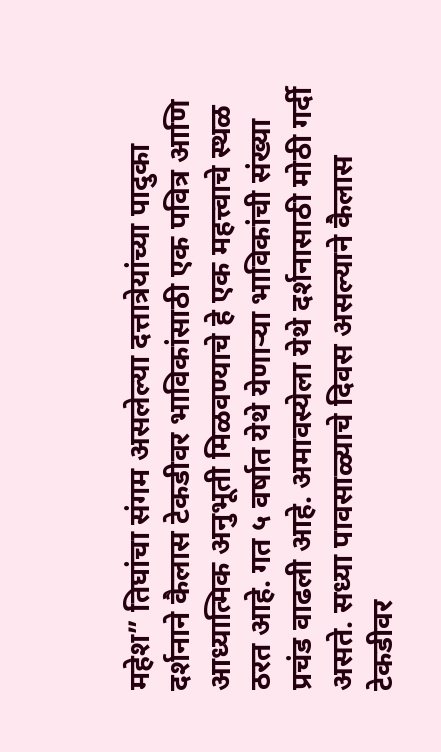महेश” तिघांचा संगम असलेल्या दत्तात्रेयांच्या पादुका दर्शनाने कैलास टेकडीवर भाविकांसाठी एक पवित्र आणि आध्यात्मिक अनुभूती मिळवण्याचे हे एक महत्त्वाचे स्थळ ठरत आहे. गत ५ वर्षात येथे येणाऱ्या भाविकांची संख्या प्रचंड वाढली आहे. अमावस्येला येथे दर्शनासाठी मोठी गर्दी असते. सध्या पावसाळ्याचे दिवस असल्याने कैलास टेकडीवर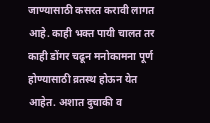जाण्यासाठी कसरत करावी लागत आहे. काही भक्त पायी चालत तर काही डोंगर चढून मनोकामना पूर्ण होण्यासाठी व्रतस्थ होऊन येत आहेत. अशात दुचाकी व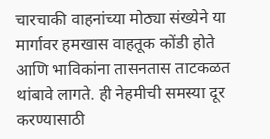चारचाकी वाहनांच्या मोठ्या संख्येने या मार्गावर हमखास वाहतूक कोंडी होते आणि भाविकांना तासनतास ताटकळत थांबावे लागते. ही नेहमीची समस्या दूर करण्यासाठी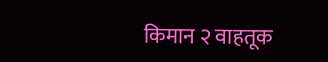किमान २ वाहतूक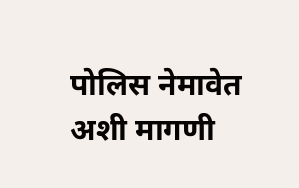पोलिस नेमावेत अशी मागणी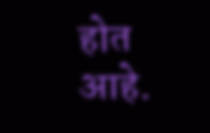होत आहे.